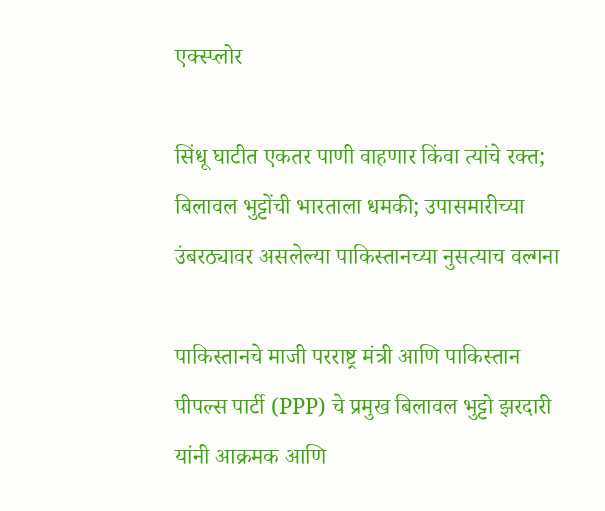एक्स्प्लोर

सिंधू घाटीत एकतर पाणी वाहणार किंवा त्यांचे रक्त; बिलावल भुट्टोंची भारताला धमकी; उपासमारीच्या उंबरठ्यावर असलेल्या पाकिस्तानच्या नुसत्याच वल्गना

पाकिस्तानचे माजी परराष्ट्र मंत्री आणि पाकिस्तान पीपल्स पार्टी (PPP) चे प्रमुख बिलावल भुट्टो झरदारी यांनी आक्रमक आणि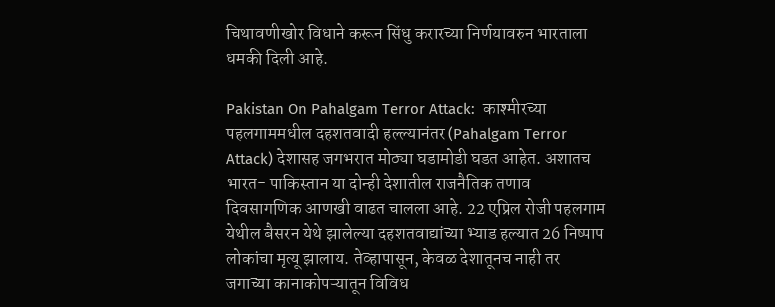चिथावणीखोर विधाने करून सिंधु करारच्या निर्णयावरुन भारताला धमकी दिली आहे.

Pakistan On Pahalgam Terror Attack:  काश्मीरच्या पहलगाममधील दहशतवादी हल्ल्यानंतर (Pahalgam Terror Attack) देशासह जगभरात मोठ्या घडामोडी घडत आहेत. अशातच भारत- पाकिस्तान या दोन्ही देशातील राजनैतिक तणाव दिवसागणिक आणखी वाढत चालला आहे. 22 एप्रिल रोजी पहलगाम येथील बैसरन येथे झालेल्या दहशतवाद्यांच्या भ्याड हल्यात 26 निष्पाप लोकांचा मृत्यू झालाय. तेव्हापासून, केवळ देशातूनच नाही तर जगाच्या कानाकोपऱ्यातून विविध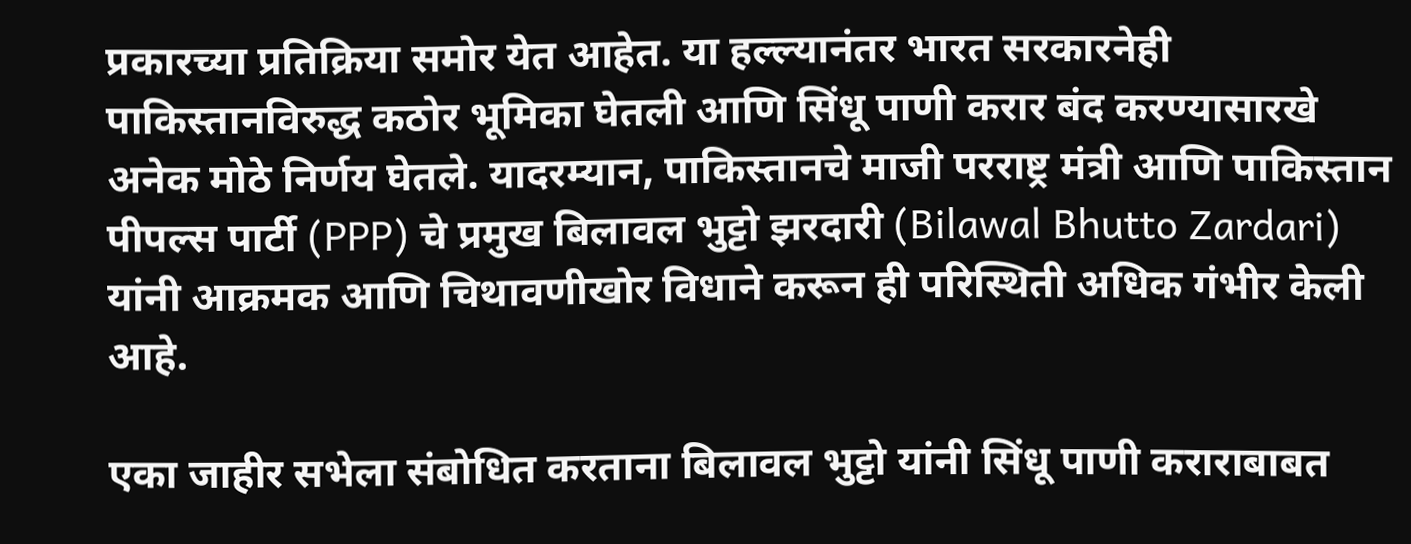प्रकारच्या प्रतिक्रिया समोर येत आहेत. या हल्ल्यानंतर भारत सरकारनेही पाकिस्तानविरुद्ध कठोर भूमिका घेतली आणि सिंधू पाणी करार बंद करण्यासारखे अनेक मोठे निर्णय घेतले. यादरम्यान, पाकिस्तानचे माजी परराष्ट्र मंत्री आणि पाकिस्तान पीपल्स पार्टी (PPP) चे प्रमुख बिलावल भुट्टो झरदारी (Bilawal Bhutto Zardari) यांनी आक्रमक आणि चिथावणीखोर विधाने करून ही परिस्थिती अधिक गंभीर केली आहे.

एका जाहीर सभेला संबोधित करताना बिलावल भुट्टो यांनी सिंधू पाणी कराराबाबत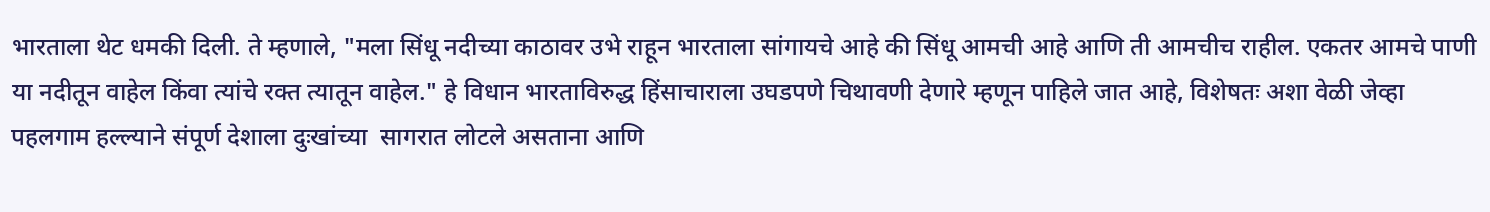भारताला थेट धमकी दिली. ते म्हणाले, "मला सिंधू नदीच्या काठावर उभे राहून भारताला सांगायचे आहे की सिंधू आमची आहे आणि ती आमचीच राहील. एकतर आमचे पाणी या नदीतून वाहेल किंवा त्यांचे रक्त त्यातून वाहेल." हे विधान भारताविरुद्ध हिंसाचाराला उघडपणे चिथावणी देणारे म्हणून पाहिले जात आहे, विशेषतः अशा वेळी जेव्हा पहलगाम हल्ल्याने संपूर्ण देशाला दुःखांच्या  सागरात लोटले असताना आणि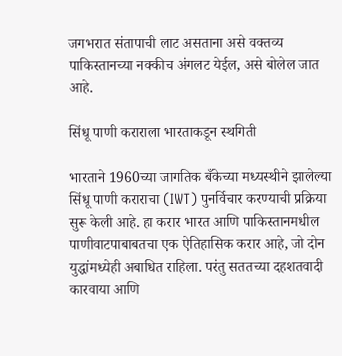जगभरात संतापाची लाट असताना असे वक्तव्य पाकिस्तानच्या नक्कीच अंगलट येईल, असे बोलेल जात आहे.

सिंधू पाणी कराराला भारताकडून स्थगिती

भारताने 1960च्या जागतिक बँकेच्या मध्यस्थीने झालेल्या सिंधू पाणी कराराचा (IWT) पुनर्विचार करण्याची प्रक्रिया सुरू केली आहे. हा करार भारत आणि पाकिस्तानमधील पाणीवाटपाबाबतचा एक ऐतिहासिक करार आहे, जो दोन युद्धांमध्येही अबाधित राहिला. परंतु सततच्या दहशतवादी कारवाया आणि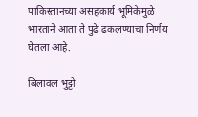पाकिस्तानच्या असहकार्य भूमिकेमुळे भारताने आता ते पुढे ढकलण्याचा निर्णय घेतला आहे.

बिलावल भुट्टो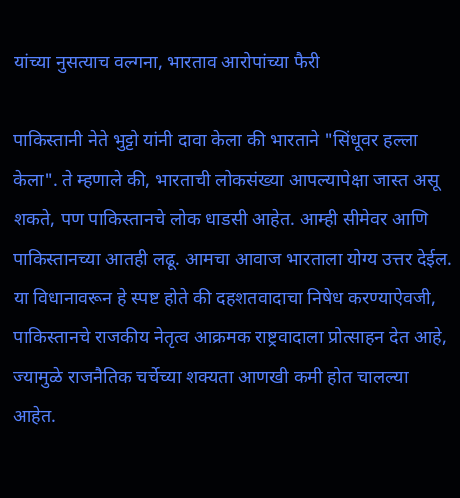यांच्या नुसत्याच वल्गना, भारताव आरोपांच्या फैरी

पाकिस्तानी नेते भुट्टो यांनी दावा केला की भारताने "सिंधूवर हल्ला केला". ते म्हणाले की, भारताची लोकसंख्या आपल्यापेक्षा जास्त असू शकते, पण पाकिस्तानचे लोक धाडसी आहेत. आम्ही सीमेवर आणि पाकिस्तानच्या आतही लढू. आमचा आवाज भारताला योग्य उत्तर देईल. या विधानावरून हे स्पष्ट होते की दहशतवादाचा निषेध करण्याऐवजी, पाकिस्तानचे राजकीय नेतृत्व आक्रमक राष्ट्रवादाला प्रोत्साहन देत आहे, ज्यामुळे राजनैतिक चर्चेच्या शक्यता आणखी कमी होत चालल्या आहेत.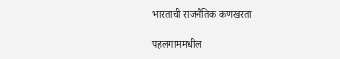भारताची राजनैतिक कणखरता

पहलगाममधील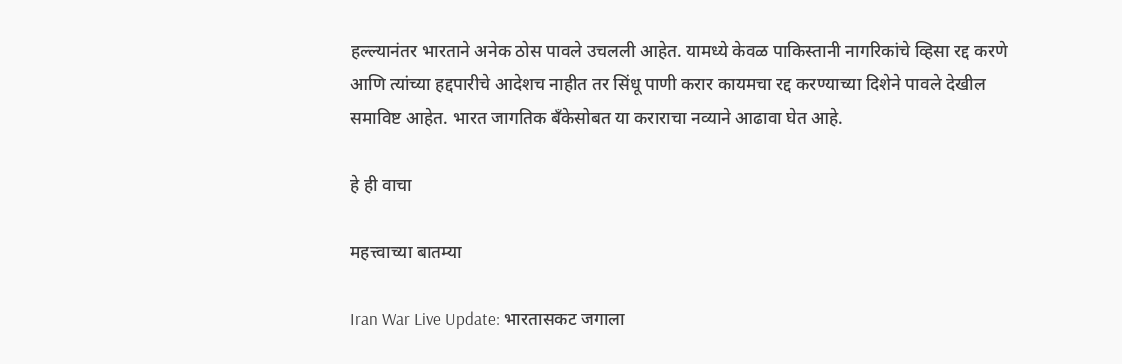हल्ल्यानंतर भारताने अनेक ठोस पावले उचलली आहेत. यामध्ये केवळ पाकिस्तानी नागरिकांचे व्हिसा रद्द करणे आणि त्यांच्या हद्दपारीचे आदेशच नाहीत तर सिंधू पाणी करार कायमचा रद्द करण्याच्या दिशेने पावले देखील समाविष्ट आहेत. भारत जागतिक बँकेसोबत या कराराचा नव्याने आढावा घेत आहे.

हे ही वाचा

महत्त्वाच्या बातम्या

Iran War Live Update: भारतासकट जगाला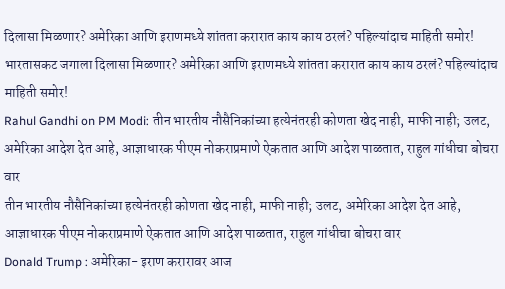दिलासा मिळणार? अमेरिका आणि इराणमध्ये शांतता करारात काय काय ठरलं? पहिल्यांदाच माहिती समोर!
भारतासकट जगाला दिलासा मिळणार? अमेरिका आणि इराणमध्ये शांतता करारात काय काय ठरलं? पहिल्यांदाच माहिती समोर!
Rahul Gandhi on PM Modi: तीन भारतीय नौसैनिकांच्या हत्येनंतरही कोणता खेद नाही, माफी नाही; उलट, अमेरिका आदेश देत आहे, आज्ञाधारक पीएम नोकराप्रमाणे ऐकतात आणि आदेश पाळतात, राहुल गांधीचा बोचरा वार
तीन भारतीय नौसैनिकांच्या हत्येनंतरही कोणता खेद नाही, माफी नाही; उलट, अमेरिका आदेश देत आहे, आज्ञाधारक पीएम नोकराप्रमाणे ऐकतात आणि आदेश पाळतात, राहुल गांधीचा बोचरा वार
Donald Trump : अमेरिका- इराण करारावर आज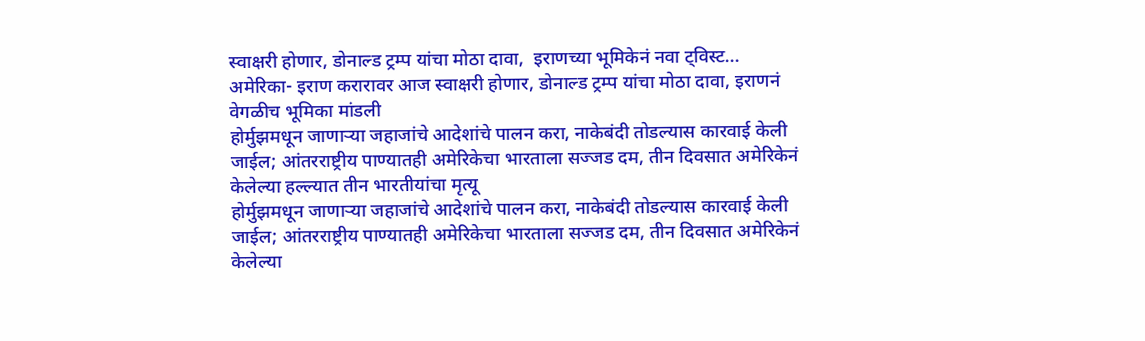स्वाक्षरी होणार, डोनाल्ड ट्रम्प यांचा मोठा दावा,  इराणच्या भूमिकेनं नवा ट्विस्ट...
अमेरिका- इराण करारावर आज स्वाक्षरी होणार, डोनाल्ड ट्रम्प यांचा मोठा दावा, इराणनं वेगळीच भूमिका मांडली
होर्मुझमधून जाणाऱ्या जहाजांचे आदेशांचे पालन करा, नाकेबंदी तोडल्यास कारवाई केली जाईल; आंतरराष्ट्रीय पाण्यातही अमेरिकेचा भारताला सज्जड दम, तीन दिवसात अमेरिकेनं केलेल्या हल्ल्यात तीन भारतीयांचा मृत्यू
होर्मुझमधून जाणाऱ्या जहाजांचे आदेशांचे पालन करा, नाकेबंदी तोडल्यास कारवाई केली जाईल; आंतरराष्ट्रीय पाण्यातही अमेरिकेचा भारताला सज्जड दम, तीन दिवसात अमेरिकेनं केलेल्या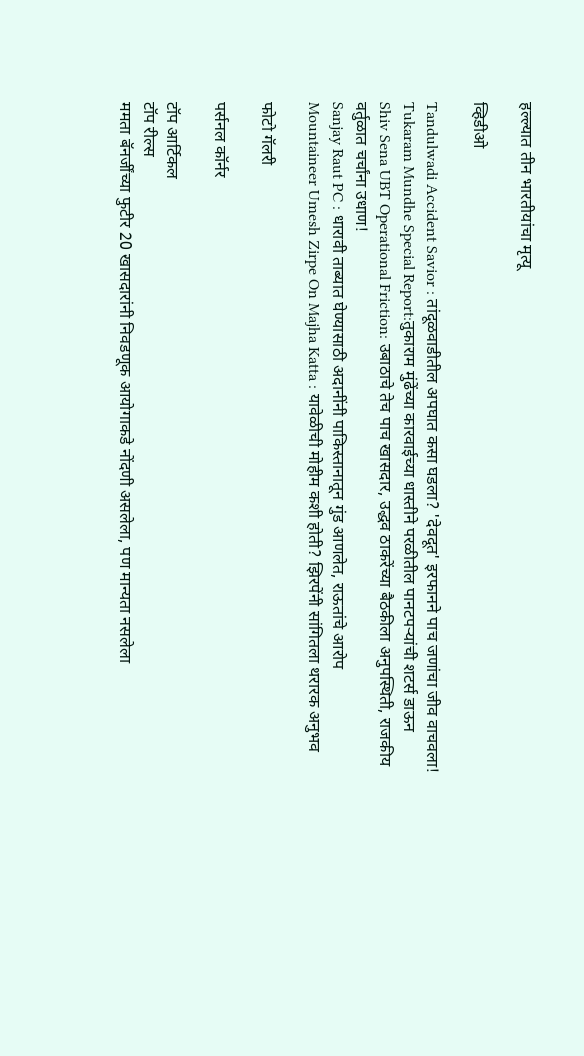हल्ल्यात तीन भारतीयांचा मृत्यू

व्हिडीओ

Tandulwadi Accident Savior : तांदूळवाडीतील अपघात कसा घडला? 'देवदूत' इरफानने पाच जणांचा जीव वाचवला!
Tukaram Mundhe Special Report:तुकाराम मुंढेंच्या कारवाईच्या धास्तीने परळीतील पानटपऱ्यांची शटर्स डाऊन
Shiv Sena UBT Operational Friction: उबाठाचे तेच पाच खासदार, उद्धव ठाकरेंच्या बैठकीला अनुपस्थिती, राजकीय वर्तुळात चर्चांना उधाण!
Sanjay Raut PC : धारावी ताब्यात घेण्यासाठी अदानींनी पाकिस्तानातून गुंड आणलेत, राऊतांचे आरोप
Mountaineer Umesh Zirpe On Majha Katta : यावेळीची मोहीम कशी होती? झिरपेंनी सांगितला थरारक अनुभव

फोटो गॅलरी

पर्सनल कॉर्नर

टॉप आर्टिकल
टॉप रील्स
ममता बॅनर्जींच्या फुटीर 20 खासदारांनी निवडणूक आयोगाकडे नोंदणी असलेला, पण मान्यता नसलेला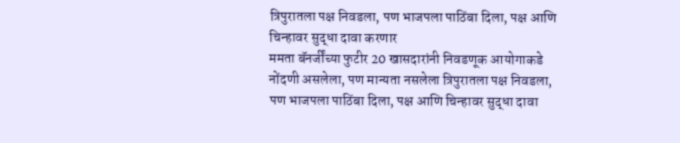त्रिपुरातला पक्ष निवडला, पण भाजपला पाठिंबा दिला, पक्ष आणि चिन्हावर सुद्धा दावा करणार
ममता बॅनर्जींच्या फुटीर 20 खासदारांनी निवडणूक आयोगाकडे नोंदणी असलेला, पण मान्यता नसलेला त्रिपुरातला पक्ष निवडला, पण भाजपला पाठिंबा दिला, पक्ष आणि चिन्हावर सुद्धा दावा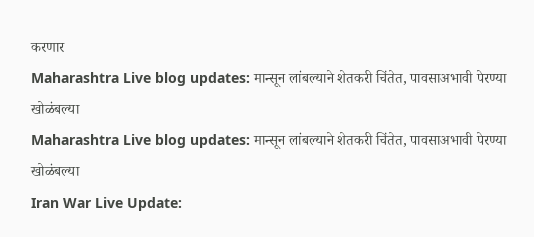करणार
Maharashtra Live blog updates: मान्सून लांबल्याने शेतकरी चिंतेत, पावसाअभावी पेरण्या खोळंबल्या
Maharashtra Live blog updates: मान्सून लांबल्याने शेतकरी चिंतेत, पावसाअभावी पेरण्या खोळंबल्या
Iran War Live Update: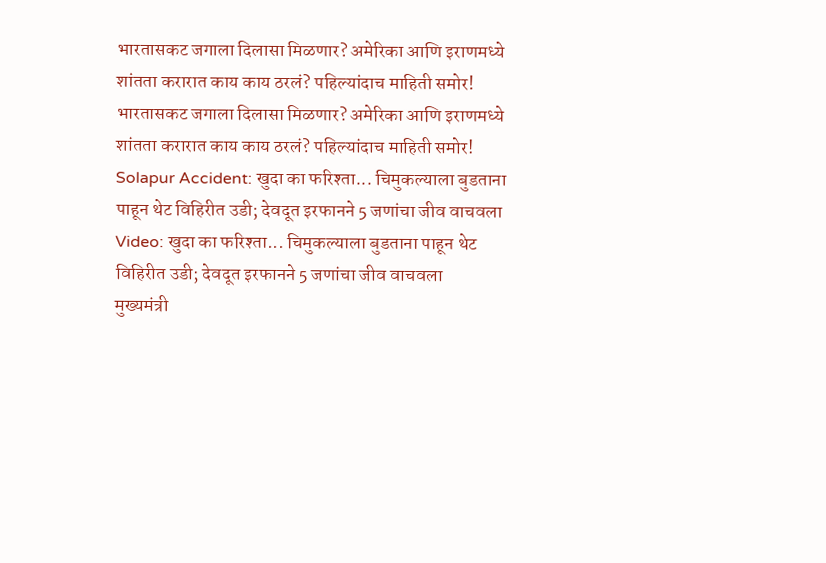भारतासकट जगाला दिलासा मिळणार? अमेरिका आणि इराणमध्ये शांतता करारात काय काय ठरलं? पहिल्यांदाच माहिती समोर!
भारतासकट जगाला दिलासा मिळणार? अमेरिका आणि इराणमध्ये शांतता करारात काय काय ठरलं? पहिल्यांदाच माहिती समोर!
Solapur Accident: खुदा का फरिश्ता... चिमुकल्याला बुडताना पाहून थेट विहिरीत उडी; देवदूत इरफानने 5 जणांचा जीव वाचवला
Video: खुदा का फरिश्ता... चिमुकल्याला बुडताना पाहून थेट विहिरीत उडी; देवदूत इरफानने 5 जणांचा जीव वाचवला
मुख्यमंत्री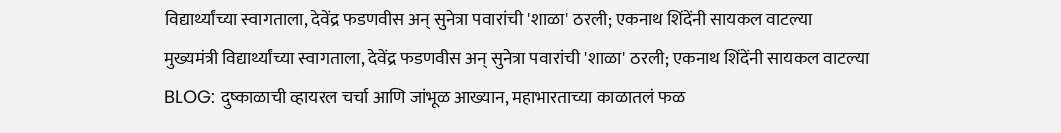विद्यार्थ्यांच्या स्वागताला, देवेंद्र फडणवीस अन् सुनेत्रा पवारांची 'शाळा' ठरली; एकनाथ शिंदेंनी सायकल वाटल्या
मुख्यमंत्री विद्यार्थ्यांच्या स्वागताला, देवेंद्र फडणवीस अन् सुनेत्रा पवारांची 'शाळा' ठरली; एकनाथ शिंदेंनी सायकल वाटल्या
BLOG: दुष्काळाची व्हायरल चर्चा आणि जांभूळ आख्यान, महाभारताच्या काळातलं फळ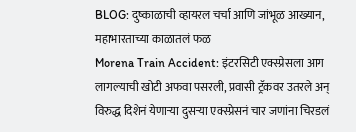BLOG: दुष्काळाची व्हायरल चर्चा आणि जांभूळ आख्यान, महाभारताच्या काळातलं फळ
Morena Train Accident: इंटरसिटी एक्स्प्रेसला आग लागल्याची खोटी अफवा पसरली, प्रवासी ट्रॅकवर उतरले अन् विरुद्ध दिशेनं येणाऱ्या दुसऱ्या एक्स्प्रेसनं चार जणांना चिरडलं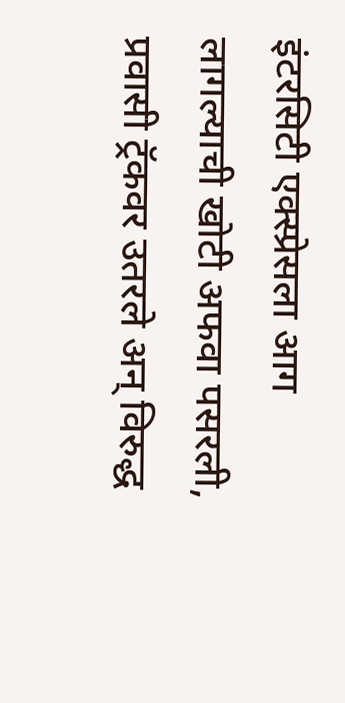इंटरसिटी एक्स्प्रेसला आग लागल्याची खोटी अफवा पसरली, प्रवासी ट्रॅकवर उतरले अन् विरुद्ध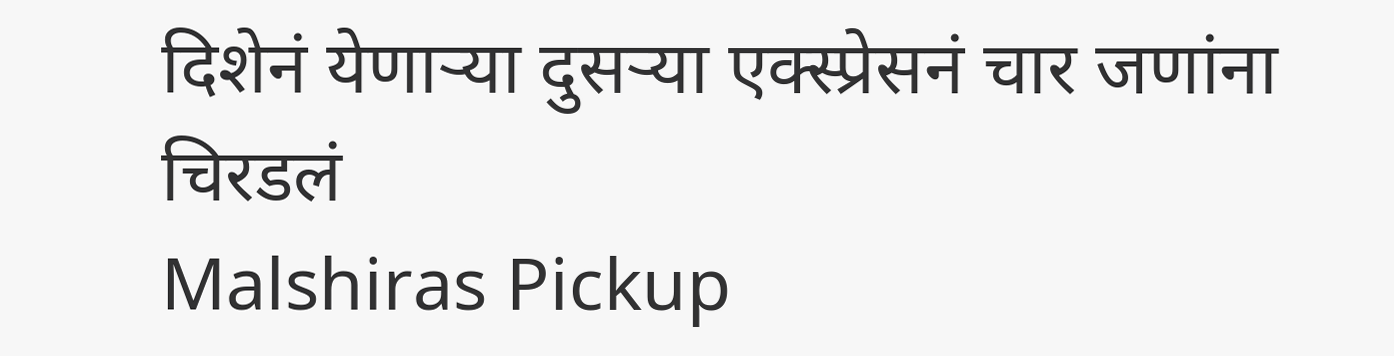दिशेनं येणाऱ्या दुसऱ्या एक्स्प्रेसनं चार जणांना चिरडलं
Malshiras Pickup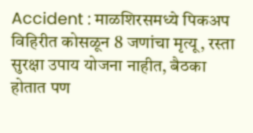Accident : माळशिरसमध्ये पिकअप विहिरीत कोसळून 8 जणांचा मृत्यू, रस्ता सुरक्षा उपाय योजना नाहीत, बैठका होतात पण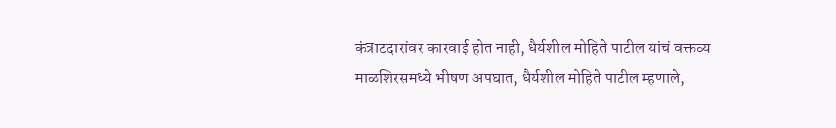कंत्राटदारांवर कारवाई होत नाही, धैर्यशील मोहिते पाटील यांचं वक्तव्य
माळशिरसमध्ये भीषण अपघात, धैर्यशील मोहिते पाटील म्हणाले,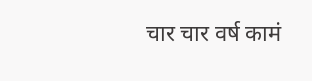चार चार वर्ष कामं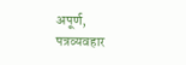अपूर्ण, पत्रव्यवहार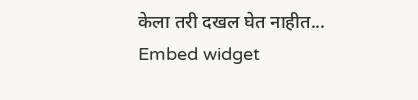केला तरी दखल घेत नाहीत...
Embed widget